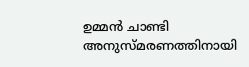ഉമ്മന്‍ ചാണ്ടി അനുസ്മരണത്തിനായി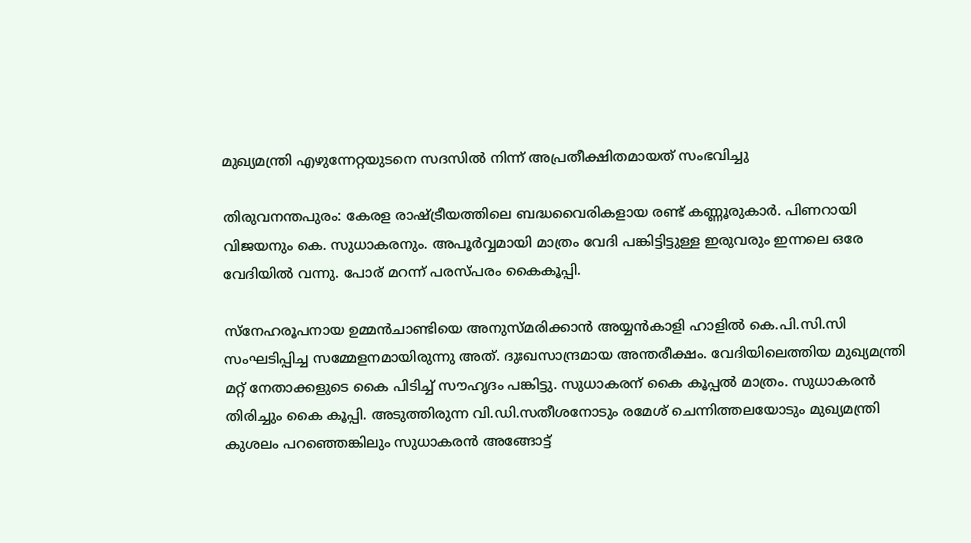മുഖ്യമന്ത്രി എഴുന്നേറ്റയുടനെ സദസില്‍ നിന്ന് അപ്രതീക്ഷിതമായത് സംഭവിച്ചു

തിരുവനന്തപുരം: കേരള രാഷ്ട്രീയത്തിലെ ബദ്ധവൈരികളായ രണ്ട് കണ്ണൂരുകാര്‍. പിണറായി വിജയനും കെ. സുധാകരനും. അപൂര്‍വ്വമായി മാത്രം വേദി പങ്കിട്ടിട്ടുള്ള ഇരുവരും ഇന്നലെ ഒരേ വേദിയില്‍ വന്നു. പോര് മറന്ന് പരസ്പരം കൈകൂപ്പി.

സ്‌നേഹരൂപനായ ഉമ്മന്‍ചാണ്ടിയെ അനുസ്മരിക്കാന്‍ അയ്യന്‍കാളി ഹാളില്‍ കെ.പി.സി.സി സംഘടിപ്പിച്ച സമ്മേളനമായിരുന്നു അത്. ദുഃഖസാന്ദ്രമായ അന്തരീക്ഷം. വേദിയിലെത്തിയ മുഖ്യമന്ത്രി മറ്റ് നേതാക്കളുടെ കൈ പിടിച്ച് സൗഹൃദം പങ്കിട്ടു. സുധാകരന് കൈ കൂപ്പല്‍ മാത്രം. സുധാകരന്‍ തിരിച്ചും കൈ കൂപ്പി. അടുത്തിരുന്ന വി.ഡി.സതീശനോടും രമേശ് ചെന്നിത്തലയോടും മുഖ്യമന്ത്രി കുശലം പറഞ്ഞെങ്കിലും സുധാകരന്‍ അങ്ങോട്ട്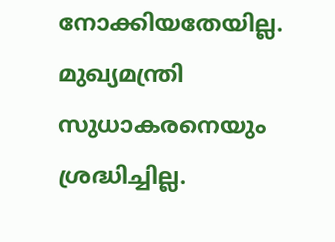നോക്കിയതേയില്ല. മുഖ്യമന്ത്രി സുധാകരനെയും ശ്രദ്ധിച്ചില്ല.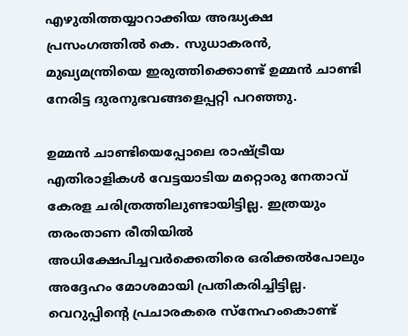എഴുതിത്തയ്യാറാക്കിയ അദ്ധ്യക്ഷ പ്രസംഗത്തില്‍ കെ. സുധാകരന്‍, മുഖ്യമന്ത്രിയെ ഇരുത്തിക്കൊണ്ട് ഉമ്മന്‍ ചാണ്ടി നേരിട്ട ദുരനുഭവങ്ങളെപ്പറ്റി പറഞ്ഞു.

ഉമ്മന്‍ ചാണ്ടിയെപ്പോലെ രാഷ്ട്രീയ എതിരാളികള്‍ വേട്ടയാടിയ മറ്റൊരു നേതാവ് കേരള ചരിത്രത്തിലുണ്ടായിട്ടില്ല. ഇത്രയും തരംതാണ രീതിയില്‍ അധിക്ഷേപിച്ചവര്‍ക്കെതിരെ ഒരിക്കല്‍പോലും അദ്ദേഹം മോശമായി പ്രതികരിച്ചിട്ടില്ല. വെറുപ്പിന്റെ പ്രചാരകരെ സ്‌നേഹംകൊണ്ട്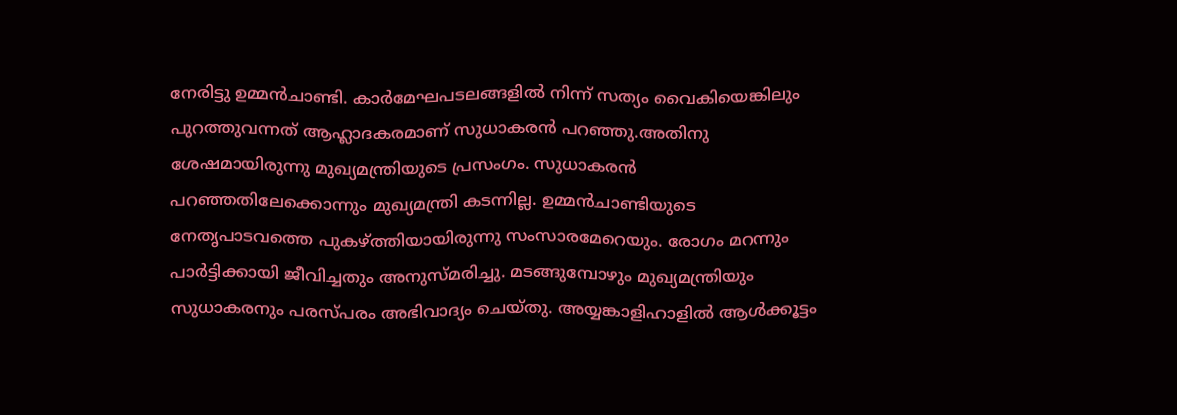നേരിട്ടു ഉമ്മന്‍ചാണ്ടി. കാര്‍മേഘപടലങ്ങളില്‍ നിന്ന് സത്യം വൈകിയെങ്കിലും പുറത്തുവന്നത് ആഹ്ലാദകരമാണ് സുധാകരന്‍ പറഞ്ഞു.അതിനു ശേഷമായിരുന്നു മുഖ്യമന്ത്രിയുടെ പ്രസംഗം. സുധാകരന്‍ പറഞ്ഞതിലേക്കൊന്നും മുഖ്യമന്ത്രി കടന്നില്ല. ഉമ്മന്‍ചാണ്ടിയുടെ നേതൃപാടവത്തെ പുകഴ്ത്തിയായിരുന്നു സംസാരമേറെയും. രോഗം മറന്നും പാര്‍ട്ടിക്കായി ജീവിച്ചതും അനുസ്മരിച്ചു. മടങ്ങുമ്പോഴും മുഖ്യമന്ത്രിയും സുധാകരനും പരസ്പരം അഭിവാദ്യം ചെയ്തു. അയ്യങ്കാളിഹാളില്‍ ആള്‍ക്കൂട്ടം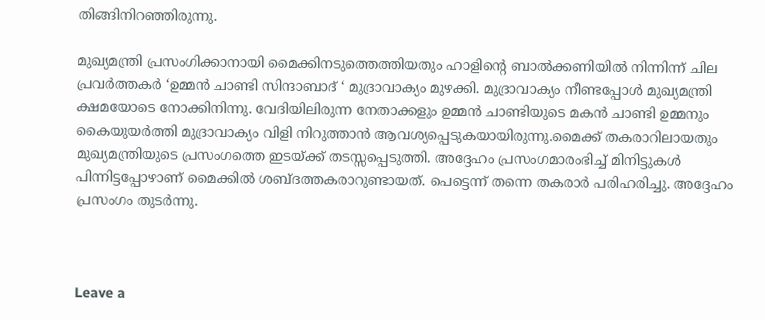തിങ്ങിനിറഞ്ഞിരുന്നു.

മുഖ്യമന്ത്രി പ്രസംഗിക്കാനായി മൈക്കിനടുത്തെത്തിയതും ഹാളിന്റെ ബാല്‍ക്കണിയില്‍ നിന്നിന്ന് ചില പ്രവര്‍ത്തകര്‍ ‘ഉമ്മന്‍ ചാണ്ടി സിന്ദാബാദ് ‘ മുദ്രാവാക്യം മുഴക്കി. മുദ്രാവാക്യം നീണ്ടപ്പോള്‍ മുഖ്യമന്ത്രി ക്ഷമയോടെ നോക്കിനിന്നു. വേദിയിലിരുന്ന നേതാക്കളും ഉമ്മന്‍ ചാണ്ടിയുടെ മകന്‍ ചാണ്ടി ഉമ്മനും കൈയുയര്‍ത്തി മുദ്രാവാക്യം വിളി നിറുത്താന്‍ ആവശ്യപ്പെടുകയായിരുന്നു.മൈക്ക് തകരാറിലായതും മുഖ്യമന്ത്രിയുടെ പ്രസംഗത്തെ ഇടയ്ക്ക് തടസ്സപ്പെടുത്തി. അദ്ദേഹം പ്രസംഗമാരംഭിച്ച് മിനിട്ടുകള്‍ പിന്നിട്ടപ്പോഴാണ് മൈക്കില്‍ ശബ്ദത്തകരാറുണ്ടായത്. പെട്ടെന്ന് തന്നെ തകരാര്‍ പരിഹരിച്ചു. അദ്ദേഹം പ്രസംഗം തുടര്‍ന്നു.



Leave a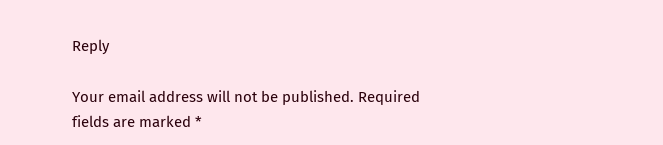Reply

Your email address will not be published. Required fields are marked *